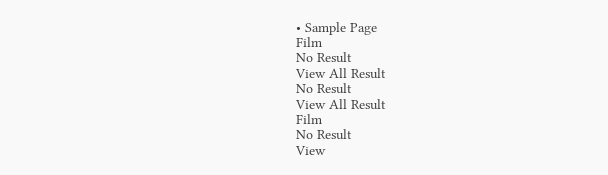• Sample Page
Film
No Result
View All Result
No Result
View All Result
Film
No Result
View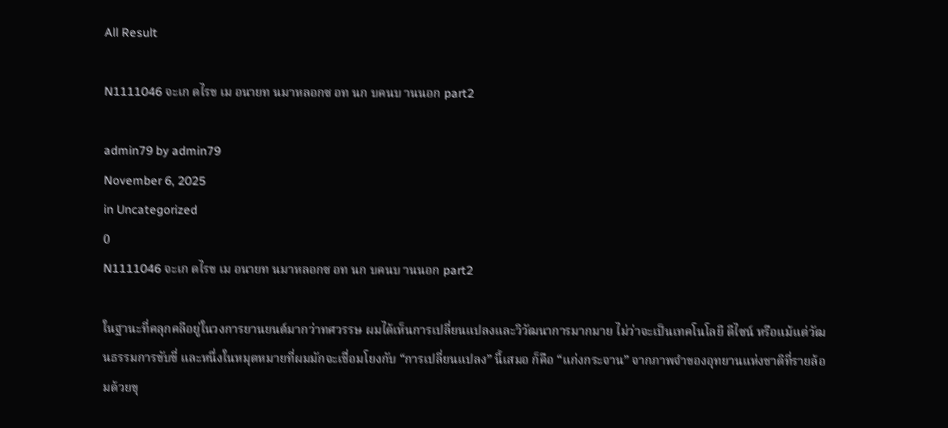All Result

N1111046 จะเก ดไรข เม อนายท นมาหลอกซ อท นก บคนบ านนอก part2

admin79 by admin79
November 6, 2025
in Uncategorized
0
N1111046 จะเก ดไรข เม อนายท นมาหลอกซ อท นก บคนบ านนอก part2

ในฐานะที่คลุกคลีอยู่ในวงการยานยนต์มากว่าทศวรรษ ผมได้เห็นการเปลี่ยนแปลงและวิวัฒนาการมากมาย ไม่ว่าจะเป็นเทคโนโลยี ดีไซน์ หรือแม้แต่วัฒนธรรมการขับขี่ และหนึ่งในหมุดหมายที่ผมมักจะเชื่อมโยงกับ “การเปลี่ยนแปลง” นี้เสมอ ก็คือ “แก่งกระจาน” จากภาพจำของอุทยานแห่งชาติที่รายล้อมด้วยขุ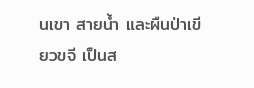นเขา สายน้ำ และผืนป่าเขียวขจี เป็นส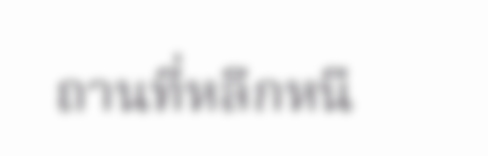ถานที่หลีกหนี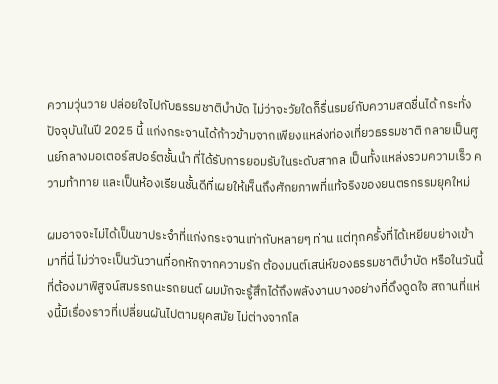ความวุ่นวาย ปล่อยใจไปกับธรรมชาติบำบัด ไม่ว่าจะวัยใดก็รื่นรมย์กับความสดชื่นได้ กระทั่งปัจจุบันในปี 2025 นี้ แก่งกระจานได้ก้าวข้ามจากเพียงแหล่งท่องเที่ยวธรรมชาติ กลายเป็นศูนย์กลางมอเตอร์สปอร์ตชั้นนำ ที่ได้รับการยอมรับในระดับสากล เป็นทั้งแหล่งรวมความเร็ว ความท้าทาย และเป็นห้องเรียนชั้นดีที่เผยให้เห็นถึงศักยภาพที่แท้จริงของยนตรกรรมยุคใหม่

ผมอาจจะไม่ได้เป็นขาประจำที่แก่งกระจานเท่ากับหลายๆ ท่าน แต่ทุกครั้งที่ได้เหยียบย่างเข้ามาที่นี่ ไม่ว่าจะเป็นวันวานที่อกหักจากความรัก ต้องมนต์เสน่ห์ของธรรมชาติบำบัด หรือในวันนี้ที่ต้องมาพิสูจน์สมรรถนะรถยนต์ ผมมักจะรู้สึกได้ถึงพลังงานบางอย่างที่ดึงดูดใจ สถานที่แห่งนี้มีเรื่องราวที่เปลี่ยนผันไปตามยุคสมัย ไม่ต่างจากโล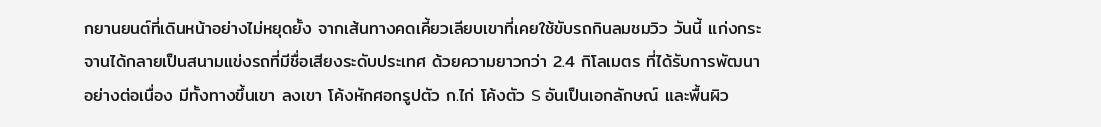กยานยนต์ที่เดินหน้าอย่างไม่หยุดยั้ง จากเส้นทางคดเคี้ยวเลียบเขาที่เคยใช้ขับรถกินลมชมวิว วันนี้ แก่งกระจานได้กลายเป็นสนามแข่งรถที่มีชื่อเสียงระดับประเทศ ด้วยความยาวกว่า 2.4 กิโลเมตร ที่ได้รับการพัฒนาอย่างต่อเนื่อง มีทั้งทางขึ้นเขา ลงเขา โค้งหักศอกรูปตัว ก.ไก่ โค้งตัว S อันเป็นเอกลักษณ์ และพื้นผิว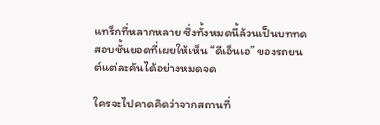แทร็กที่หลากหลาย ซึ่งทั้งหมดนี้ล้วนเป็นบททดสอบชั้นยอดที่เผยให้เห็น “ดีเอ็นเอ” ของรถยนต์แต่ละคันได้อย่างหมดจด

ใครจะไปคาดคิดว่าจากสถานที่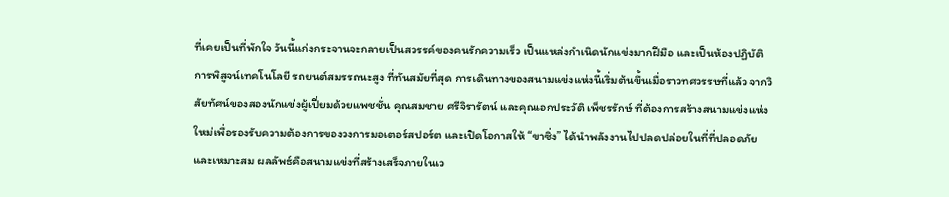ที่เคยเป็นที่พักใจ วันนี้แก่งกระจานจะกลายเป็นสวรรค์ของคนรักความเร็ว เป็นแหล่งกำเนิดนักแข่งมากฝีมือ และเป็นห้องปฏิบัติการพิสูจน์เทคโนโลยี รถยนต์สมรรถนะสูง ที่ทันสมัยที่สุด การเดินทางของสนามแข่งแห่งนี้เริ่มต้นขึ้นเมื่อราวทศวรรษที่แล้ว จากวิสัยทัศน์ของสองนักแข่งผู้เปี่ยมด้วยแพชชั่น คุณสมชาย ศรีจิรารัตน์ และคุณเอกประวัติ เพ็ชรรักษ์ ที่ต้องการสร้างสนามแข่งแห่งใหม่เพื่อรองรับความต้องการของวงการมอเตอร์สปอร์ต และเปิดโอกาสให้ “ขาซิ่ง” ได้นำพลังงานไปปลดปล่อยในที่ที่ปลอดภัยและเหมาะสม ผลลัพธ์คือสนามแข่งที่สร้างเสร็จภายในเว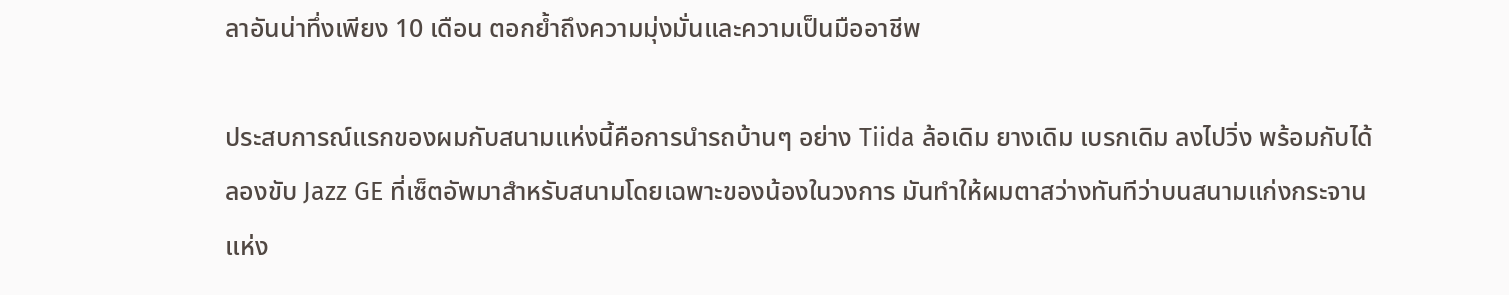ลาอันน่าทึ่งเพียง 10 เดือน ตอกย้ำถึงความมุ่งมั่นและความเป็นมืออาชีพ

ประสบการณ์แรกของผมกับสนามแห่งนี้คือการนำรถบ้านๆ อย่าง Tiida ล้อเดิม ยางเดิม เบรกเดิม ลงไปวิ่ง พร้อมกับได้ลองขับ Jazz GE ที่เซ็ตอัพมาสำหรับสนามโดยเฉพาะของน้องในวงการ มันทำให้ผมตาสว่างทันทีว่าบนสนามแก่งกระจานแห่ง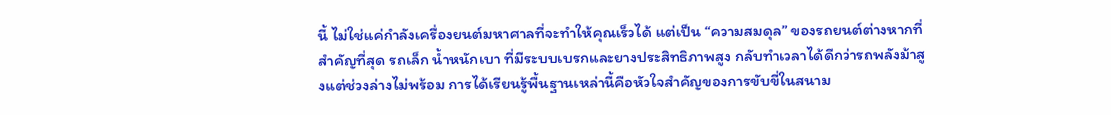นี้ ไม่ใช่แค่กำลังเครื่องยนต์มหาศาลที่จะทำให้คุณเร็วได้ แต่เป็น “ความสมดุล” ของรถยนต์ต่างหากที่สำคัญที่สุด รถเล็ก น้ำหนักเบา ที่มีระบบเบรกและยางประสิทธิภาพสูง กลับทำเวลาได้ดีกว่ารถพลังม้าสูงแต่ช่วงล่างไม่พร้อม การได้เรียนรู้พื้นฐานเหล่านี้คือหัวใจสำคัญของการขับขี่ในสนาม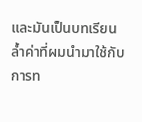และมันเป็นบทเรียนล้ำค่าที่ผมนำมาใช้กับการท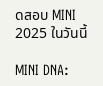ดสอบ MINI 2025 ในวันนี้

MINI DNA: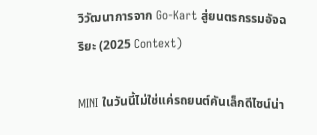วิวัฒนาการจาก Go-Kart สู่ยนตรกรรมอัจฉริยะ (2025 Context)

MINI ในวันนี้ไม่ใช่แค่รถยนต์คันเล็กดีไซน์น่า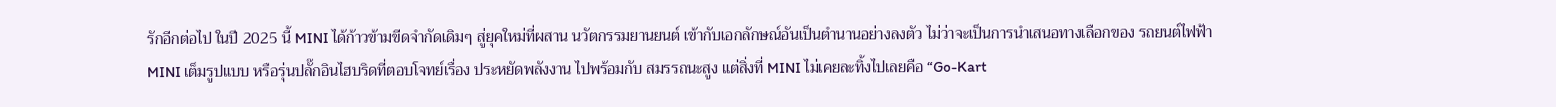รักอีกต่อไป ในปี 2025 นี้ MINI ได้ก้าวข้ามขีดจำกัดเดิมๆ สู่ยุคใหม่ที่ผสาน นวัตกรรมยานยนต์ เข้ากับเอกลักษณ์อันเป็นตำนานอย่างลงตัว ไม่ว่าจะเป็นการนำเสนอทางเลือกของ รถยนต์ไฟฟ้า MINI เต็มรูปแบบ หรือรุ่นปลั๊กอินไฮบริดที่ตอบโจทย์เรื่อง ประหยัดพลังงาน ไปพร้อมกับ สมรรถนะสูง แต่สิ่งที่ MINI ไม่เคยละทิ้งไปเลยคือ “Go-Kart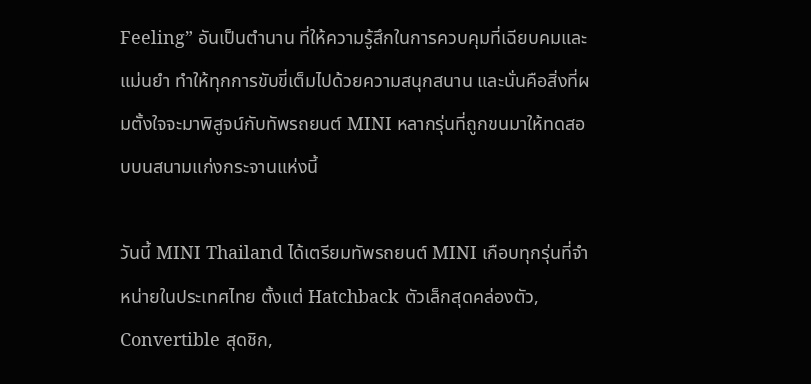Feeling” อันเป็นตำนาน ที่ให้ความรู้สึกในการควบคุมที่เฉียบคมและแม่นยำ ทำให้ทุกการขับขี่เต็มไปด้วยความสนุกสนาน และนั่นคือสิ่งที่ผมตั้งใจจะมาพิสูจน์กับทัพรถยนต์ MINI หลากรุ่นที่ถูกขนมาให้ทดสอบบนสนามแก่งกระจานแห่งนี้

วันนี้ MINI Thailand ได้เตรียมทัพรถยนต์ MINI เกือบทุกรุ่นที่จำหน่ายในประเทศไทย ตั้งแต่ Hatchback ตัวเล็กสุดคล่องตัว, Convertible สุดชิก,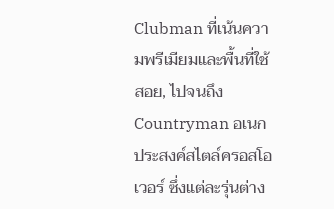Clubman ที่เน้นความพรีเมียมและพื้นที่ใช้สอย, ไปจนถึง Countryman อเนกประสงค์สไตล์ครอสโอเวอร์ ซึ่งแต่ละรุ่นต่าง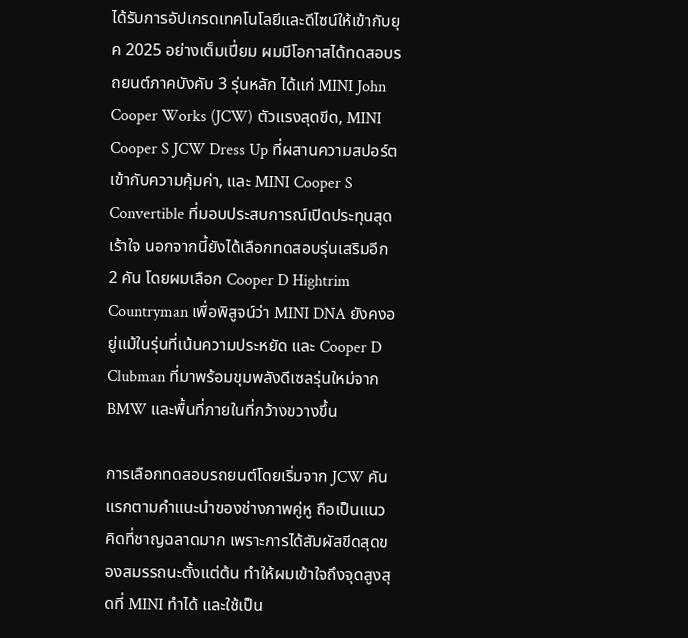ได้รับการอัปเกรดเทคโนโลยีและดีไซน์ให้เข้ากับยุค 2025 อย่างเต็มเปี่ยม ผมมีโอกาสได้ทดสอบรถยนต์ภาคบังคับ 3 รุ่นหลัก ได้แก่ MINI John Cooper Works (JCW) ตัวแรงสุดขีด, MINI Cooper S JCW Dress Up ที่ผสานความสปอร์ตเข้ากับความคุ้มค่า, และ MINI Cooper S Convertible ที่มอบประสบการณ์เปิดประทุนสุดเร้าใจ นอกจากนี้ยังได้เลือกทดสอบรุ่นเสริมอีก 2 คัน โดยผมเลือก Cooper D Hightrim Countryman เพื่อพิสูจน์ว่า MINI DNA ยังคงอยู่แม้ในรุ่นที่เน้นความประหยัด และ Cooper D Clubman ที่มาพร้อมขุมพลังดีเซลรุ่นใหม่จาก BMW และพื้นที่ภายในที่กว้างขวางขึ้น

การเลือกทดสอบรถยนต์โดยเริ่มจาก JCW คันแรกตามคำแนะนำของช่างภาพคู่หู ถือเป็นแนวคิดที่ชาญฉลาดมาก เพราะการได้สัมผัสขีดสุดของสมรรถนะตั้งแต่ต้น ทำให้ผมเข้าใจถึงจุดสูงสุดที่ MINI ทำได้ และใช้เป็น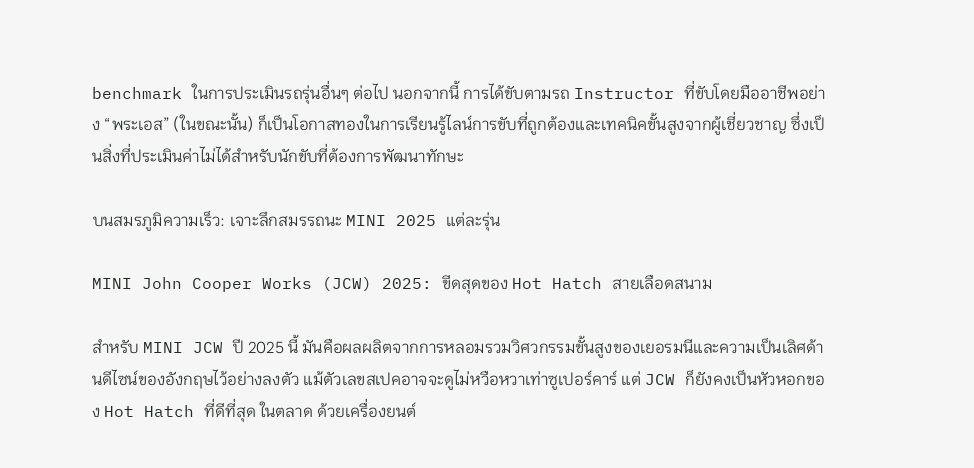benchmark ในการประเมินรถรุ่นอื่นๆ ต่อไป นอกจากนี้ การได้ขับตามรถ Instructor ที่ขับโดยมืออาชีพอย่าง “พระเอส” (ในขณะนั้น) ก็เป็นโอกาสทองในการเรียนรู้ไลน์การขับที่ถูกต้องและเทคนิคขั้นสูงจากผู้เชี่ยวชาญ ซึ่งเป็นสิ่งที่ประเมินค่าไม่ได้สำหรับนักขับที่ต้องการพัฒนาทักษะ

บนสมรภูมิความเร็ว: เจาะลึกสมรรถนะ MINI 2025 แต่ละรุ่น

MINI John Cooper Works (JCW) 2025: ขีดสุดของ Hot Hatch สายเลือดสนาม

สำหรับ MINI JCW ปี 2025 นี้ มันคือผลผลิตจากการหลอมรวมวิศวกรรมขั้นสูงของเยอรมนีและความเป็นเลิศด้านดีไซน์ของอังกฤษไว้อย่างลงตัว แม้ตัวเลขสเปคอาจจะดูไม่หวือหวาเท่าซูเปอร์คาร์ แต่ JCW ก็ยังคงเป็นหัวหอกของ Hot Hatch ที่ดีที่สุด ในตลาด ด้วยเครื่องยนต์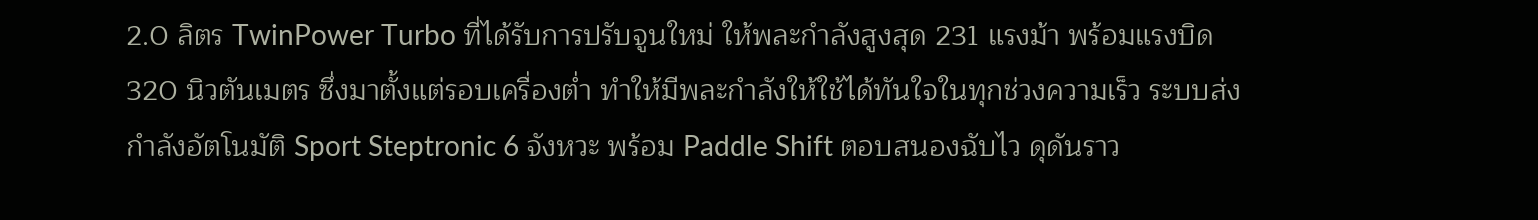2.0 ลิตร TwinPower Turbo ที่ได้รับการปรับจูนใหม่ ให้พละกำลังสูงสุด 231 แรงม้า พร้อมแรงบิด 320 นิวตันเมตร ซึ่งมาตั้งแต่รอบเครื่องต่ำ ทำให้มีพละกำลังให้ใช้ได้ทันใจในทุกช่วงความเร็ว ระบบส่งกำลังอัตโนมัติ Sport Steptronic 6 จังหวะ พร้อม Paddle Shift ตอบสนองฉับไว ดุดันราว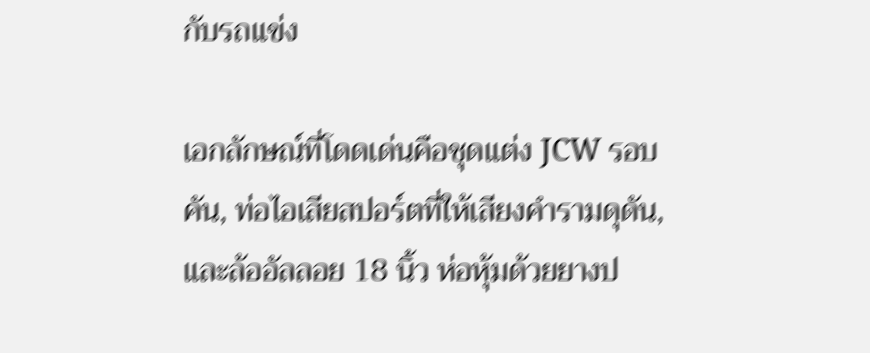กับรถแข่ง

เอกลักษณ์ที่โดดเด่นคือชุดแต่ง JCW รอบคัน, ท่อไอเสียสปอร์ตที่ให้เสียงคำรามดุดัน, และล้ออัลลอย 18 นิ้ว ห่อหุ้มด้วยยางป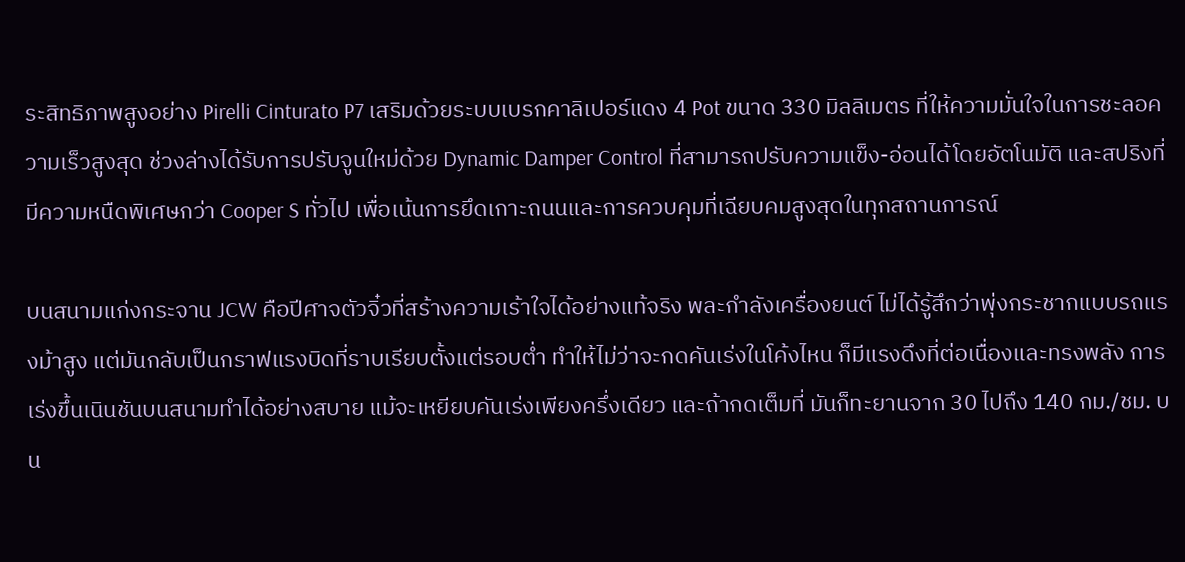ระสิทธิภาพสูงอย่าง Pirelli Cinturato P7 เสริมด้วยระบบเบรกคาลิเปอร์แดง 4 Pot ขนาด 330 มิลลิเมตร ที่ให้ความมั่นใจในการชะลอความเร็วสูงสุด ช่วงล่างได้รับการปรับจูนใหม่ด้วย Dynamic Damper Control ที่สามารถปรับความแข็ง-อ่อนได้โดยอัตโนมัติ และสปริงที่มีความหนืดพิเศษกว่า Cooper S ทั่วไป เพื่อเน้นการยึดเกาะถนนและการควบคุมที่เฉียบคมสูงสุดในทุกสถานการณ์

บนสนามแก่งกระจาน JCW คือปีศาจตัวจิ๋วที่สร้างความเร้าใจได้อย่างแท้จริง พละกำลังเครื่องยนต์ ไม่ได้รู้สึกว่าพุ่งกระชากแบบรถแรงม้าสูง แต่มันกลับเป็นกราฟแรงบิดที่ราบเรียบตั้งแต่รอบต่ำ ทำให้ไม่ว่าจะกดคันเร่งในโค้งไหน ก็มีแรงดึงที่ต่อเนื่องและทรงพลัง การเร่งขึ้นเนินชันบนสนามทำได้อย่างสบาย แม้จะเหยียบคันเร่งเพียงครึ่งเดียว และถ้ากดเต็มที่ มันก็ทะยานจาก 30 ไปถึง 140 กม./ชม. บน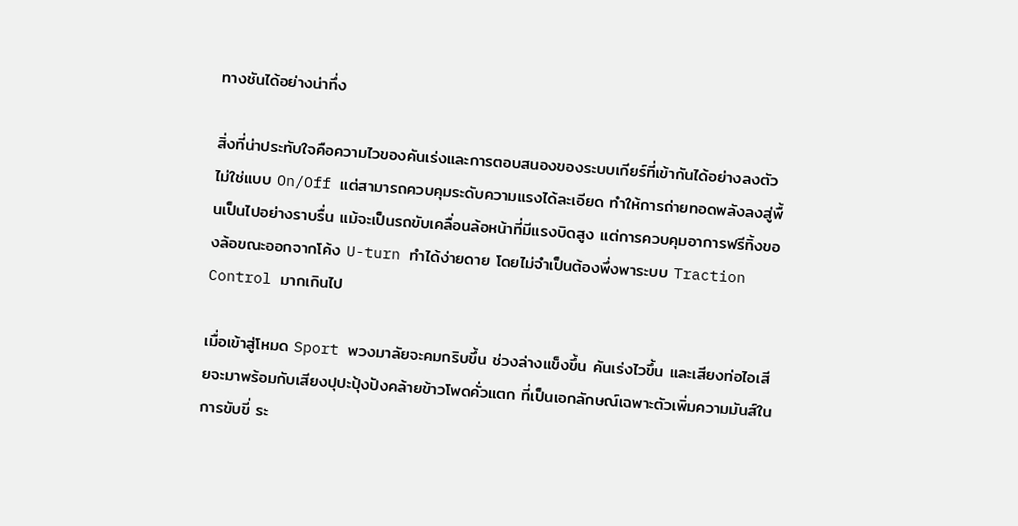ทางชันได้อย่างน่าทึ่ง

สิ่งที่น่าประทับใจคือความไวของคันเร่งและการตอบสนองของระบบเกียร์ที่เข้ากันได้อย่างลงตัว ไม่ใช่แบบ On/Off แต่สามารถควบคุมระดับความแรงได้ละเอียด ทำให้การถ่ายทอดพลังลงสู่พื้นเป็นไปอย่างราบรื่น แม้จะเป็นรถขับเคลื่อนล้อหน้าที่มีแรงบิดสูง แต่การควบคุมอาการฟรีทิ้งของล้อขณะออกจากโค้ง U-turn ทำได้ง่ายดาย โดยไม่จำเป็นต้องพึ่งพาระบบ Traction Control มากเกินไป

เมื่อเข้าสู่โหมด Sport พวงมาลัยจะคมกริบขึ้น ช่วงล่างแข็งขึ้น คันเร่งไวขึ้น และเสียงท่อไอเสียจะมาพร้อมกับเสียงปุปะปุ้งปังคล้ายข้าวโพดคั่วแตก ที่เป็นเอกลักษณ์เฉพาะตัวเพิ่มความมันส์ในการขับขี่ ระ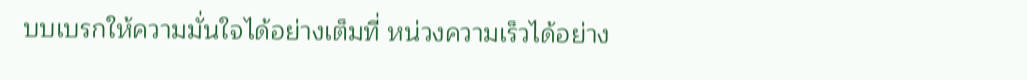บบเบรกให้ความมั่นใจได้อย่างเต็มที่ หน่วงความเร็วได้อย่าง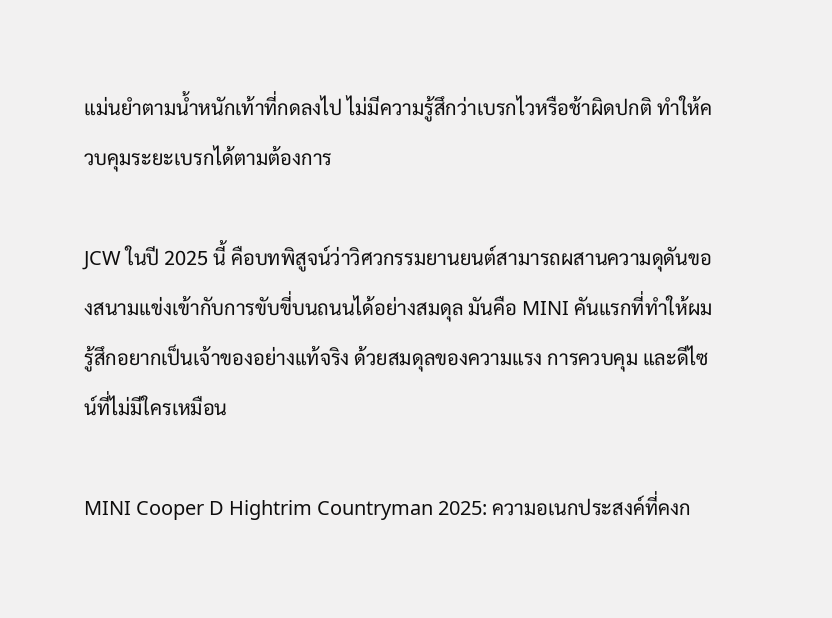แม่นยำตามน้ำหนักเท้าที่กดลงไป ไม่มีความรู้สึกว่าเบรกไวหรือช้าผิดปกติ ทำให้ควบคุมระยะเบรกได้ตามต้องการ

JCW ในปี 2025 นี้ คือบทพิสูจน์ว่าวิศวกรรมยานยนต์สามารถผสานความดุดันของสนามแข่งเข้ากับการขับขี่บนถนนได้อย่างสมดุล มันคือ MINI คันแรกที่ทำให้ผมรู้สึกอยากเป็นเจ้าของอย่างแท้จริง ด้วยสมดุลของความแรง การควบคุม และดีไซน์ที่ไม่มีใครเหมือน

MINI Cooper D Hightrim Countryman 2025: ความอเนกประสงค์ที่คงก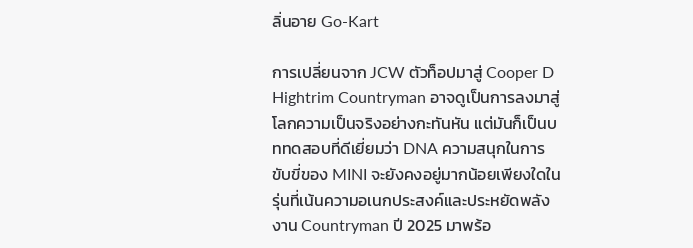ลิ่นอาย Go-Kart

การเปลี่ยนจาก JCW ตัวท็อปมาสู่ Cooper D Hightrim Countryman อาจดูเป็นการลงมาสู่โลกความเป็นจริงอย่างกะทันหัน แต่มันก็เป็นบททดสอบที่ดีเยี่ยมว่า DNA ความสนุกในการขับขี่ของ MINI จะยังคงอยู่มากน้อยเพียงใดในรุ่นที่เน้นความอเนกประสงค์และประหยัดพลังงาน Countryman ปี 2025 มาพร้อ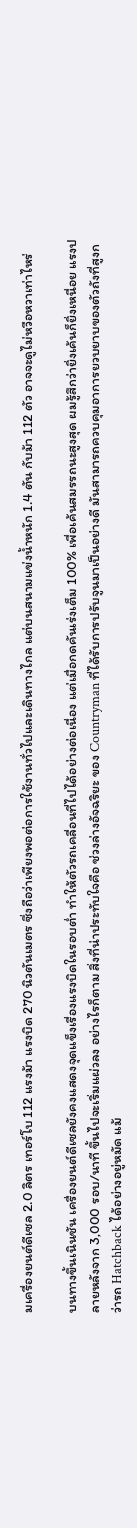มเครื่องยนต์ดีเซล 2.0 ลิตร เทอร์โบ 112 แรงม้า แรงบิด 270 นิวตันเมตร ซึ่งถือว่าเพียงพอต่อการใช้งานทั่วไปและเดินทางไกล แต่บนสนามแข่งน้ำหนัก 1.4 ตัน กับม้า 112 ตัว อาจจะดูไม่หวือหวาเท่าไหร่

บนทางขึ้นเนินชัน เครื่องยนต์ดีเซลยังคงแสดงจุดแข็งเรื่องแรงบิดในรอบต่ำ ทำให้ตัวรถเคลื่อนที่ไปได้อย่างต่อเนื่อง แต่เมื่อกดคันเร่งเต็ม 100% เพื่อเค้นสมรรถนะสูงสุด ผมรู้สึกว่ายิ่งเค้นก็ยิ่งเหนื่อย แรงปลายหลังจาก 3,000 รอบ/นาที ขึ้นไปจะเริ่มแผ่วลง อย่างไรก็ตาม สิ่งที่น่าประทับใจคือ ช่วงล่างอัจฉริยะ ของ Countryman ที่ได้รับการปรับจูนมาเป็นอย่างดี มันสามารถควบคุมอาการยวบยาบของตัวถังที่สูงกว่ารถ Hatchback ได้อย่างอยู่หมัด แม้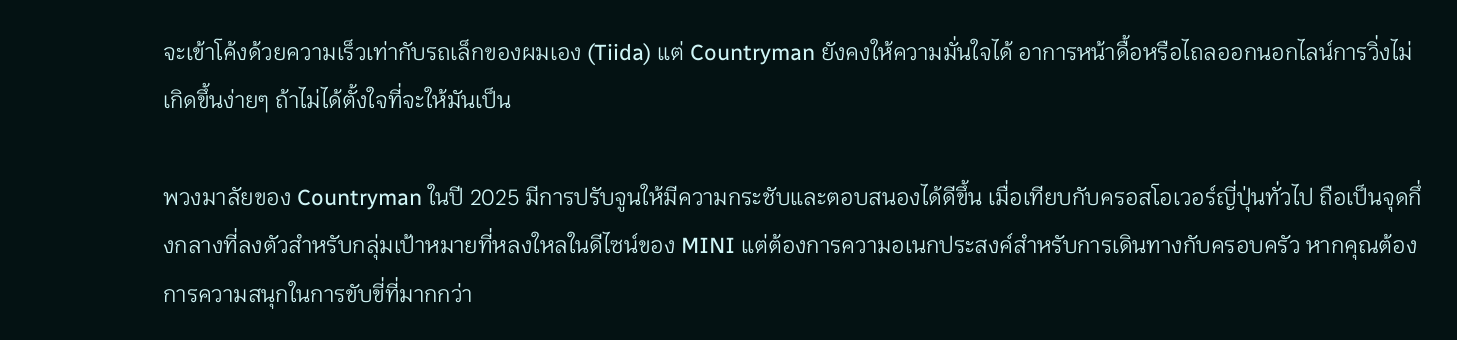จะเข้าโค้งด้วยความเร็วเท่ากับรถเล็กของผมเอง (Tiida) แต่ Countryman ยังคงให้ความมั่นใจได้ อาการหน้าดื้อหรือไถลออกนอกไลน์การวิ่งไม่เกิดขึ้นง่ายๆ ถ้าไม่ได้ตั้งใจที่จะให้มันเป็น

พวงมาลัยของ Countryman ในปี 2025 มีการปรับจูนให้มีความกระชับและตอบสนองได้ดีขึ้น เมื่อเทียบกับครอสโอเวอร์ญี่ปุ่นทั่วไป ถือเป็นจุดกึ่งกลางที่ลงตัวสำหรับกลุ่มเป้าหมายที่หลงใหลในดีไซน์ของ MINI แต่ต้องการความอเนกประสงค์สำหรับการเดินทางกับครอบครัว หากคุณต้องการความสนุกในการขับขี่ที่มากกว่า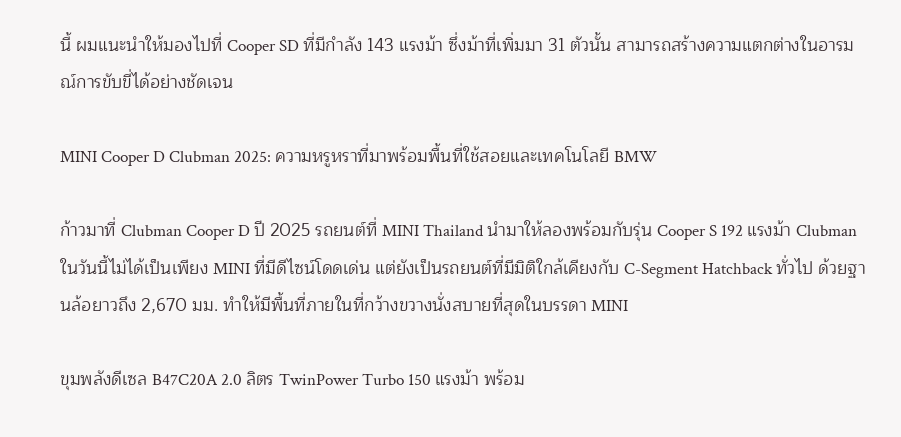นี้ ผมแนะนำให้มองไปที่ Cooper SD ที่มีกำลัง 143 แรงม้า ซึ่งม้าที่เพิ่มมา 31 ตัวนั้น สามารถสร้างความแตกต่างในอารมณ์การขับขี่ได้อย่างชัดเจน

MINI Cooper D Clubman 2025: ความหรูหราที่มาพร้อมพื้นที่ใช้สอยและเทคโนโลยี BMW

ก้าวมาที่ Clubman Cooper D ปี 2025 รถยนต์ที่ MINI Thailand นำมาให้ลองพร้อมกับรุ่น Cooper S 192 แรงม้า Clubman ในวันนี้ไม่ได้เป็นเพียง MINI ที่มีดีไซน์โดดเด่น แต่ยังเป็นรถยนต์ที่มีมิติใกล้เคียงกับ C-Segment Hatchback ทั่วไป ด้วยฐานล้อยาวถึง 2,670 มม. ทำให้มีพื้นที่ภายในที่กว้างขวางนั่งสบายที่สุดในบรรดา MINI

ขุมพลังดีเซล B47C20A 2.0 ลิตร TwinPower Turbo 150 แรงม้า พร้อม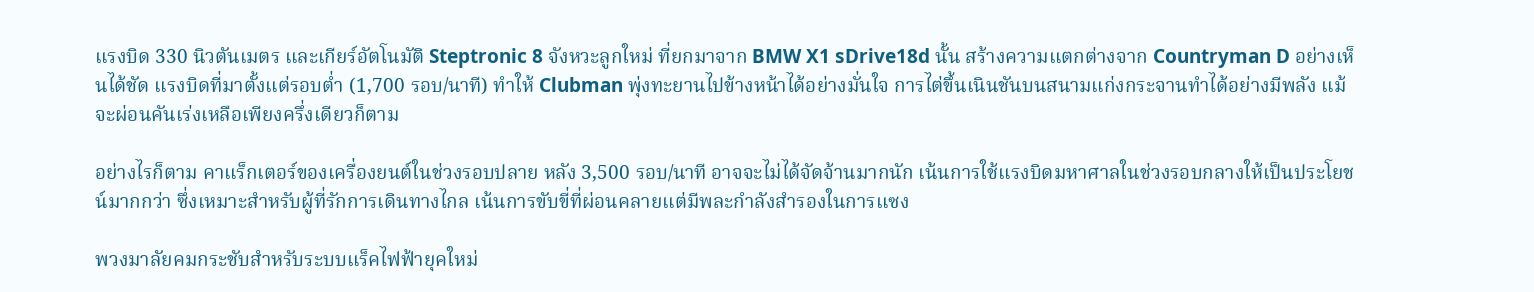แรงบิด 330 นิวตันเมตร และเกียร์อัตโนมัติ Steptronic 8 จังหวะลูกใหม่ ที่ยกมาจาก BMW X1 sDrive18d นั้น สร้างความแตกต่างจาก Countryman D อย่างเห็นได้ชัด แรงบิดที่มาตั้งแต่รอบต่ำ (1,700 รอบ/นาที) ทำให้ Clubman พุ่งทะยานไปข้างหน้าได้อย่างมั่นใจ การไต่ขึ้นเนินชันบนสนามแก่งกระจานทำได้อย่างมีพลัง แม้จะผ่อนคันเร่งเหลือเพียงครึ่งเดียวก็ตาม

อย่างไรก็ตาม คาแร็กเตอร์ของเครื่องยนต์ในช่วงรอบปลาย หลัง 3,500 รอบ/นาที อาจจะไม่ได้จัดจ้านมากนัก เน้นการใช้แรงบิดมหาศาลในช่วงรอบกลางให้เป็นประโยชน์มากกว่า ซึ่งเหมาะสำหรับผู้ที่รักการเดินทางไกล เน้นการขับขี่ที่ผ่อนคลายแต่มีพละกำลังสำรองในการแซง

พวงมาลัยคมกระชับสำหรับระบบแร็คไฟฟ้ายุคใหม่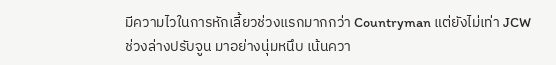มีความไวในการหักเลี้ยวช่วงแรกมากกว่า Countryman แต่ยังไม่เท่า JCW ช่วงล่างปรับจูน มาอย่างนุ่มหนึบ เน้นควา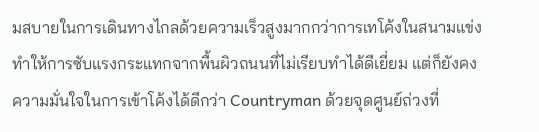มสบายในการเดินทางไกลด้วยความเร็วสูงมากกว่าการเทโค้งในสนามแข่ง ทำให้การซับแรงกระแทกจากพื้นผิวถนนที่ไม่เรียบทำได้ดีเยี่ยม แต่ก็ยังคงความมั่นใจในการเข้าโค้งได้ดีกว่า Countryman ด้วยจุดศูนย์ถ่วงที่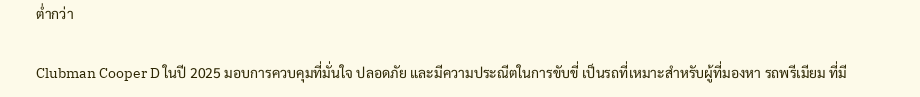ต่ำกว่า

Clubman Cooper D ในปี 2025 มอบการควบคุมที่มั่นใจ ปลอดภัย และมีความประณีตในการขับขี่ เป็นรถที่เหมาะสำหรับผู้ที่มองหา รถพรีเมียม ที่มี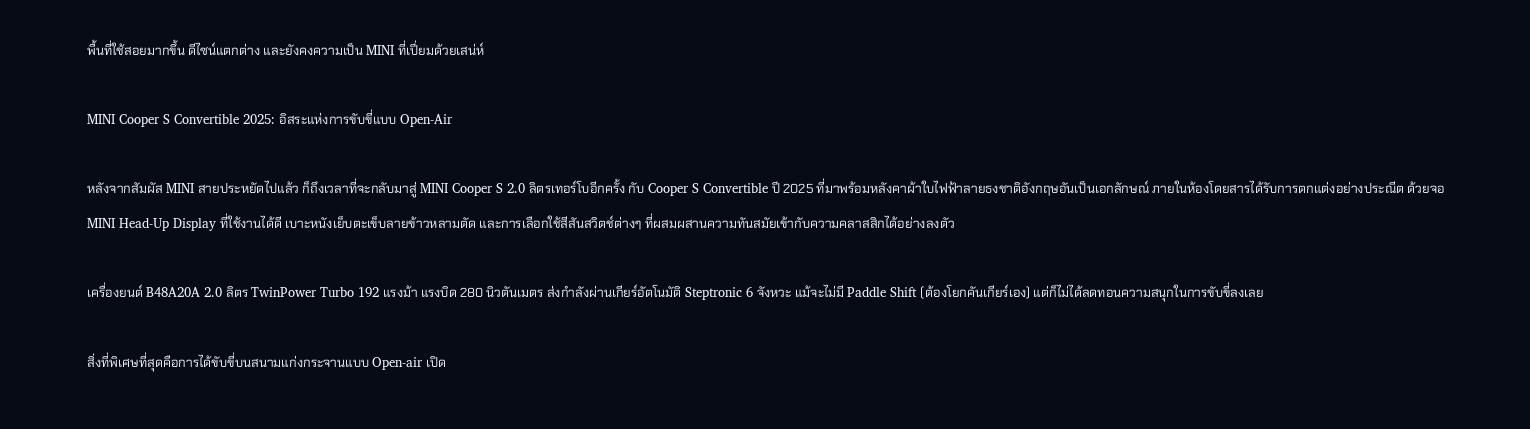พื้นที่ใช้สอยมากขึ้น ดีไซน์แตกต่าง และยังคงความเป็น MINI ที่เปี่ยมด้วยเสน่ห์

MINI Cooper S Convertible 2025: อิสระแห่งการขับขี่แบบ Open-Air

หลังจากสัมผัส MINI สายประหยัดไปแล้ว ก็ถึงเวลาที่จะกลับมาสู่ MINI Cooper S 2.0 ลิตรเทอร์โบอีกครั้ง กับ Cooper S Convertible ปี 2025 ที่มาพร้อมหลังคาผ้าใบไฟฟ้าลายธงชาติอังกฤษอันเป็นเอกลักษณ์ ภายในห้องโดยสารได้รับการตกแต่งอย่างประณีต ด้วยจอ MINI Head-Up Display ที่ใช้งานได้ดี เบาะหนังเย็บตะเข็บลายข้าวหลามตัด และการเลือกใช้สีสันสวิตช์ต่างๆ ที่ผสมผสานความทันสมัยเข้ากับความคลาสสิกได้อย่างลงตัว

เครื่องยนต์ B48A20A 2.0 ลิตร TwinPower Turbo 192 แรงม้า แรงบิด 280 นิวตันเมตร ส่งกำลังผ่านเกียร์อัตโนมัติ Steptronic 6 จังหวะ แม้จะไม่มี Paddle Shift (ต้องโยกคันเกียร์เอง) แต่ก็ไม่ได้ลดทอนความสนุกในการขับขี่ลงเลย

สิ่งที่พิเศษที่สุดคือการได้ขับขี่บนสนามแก่งกระจานแบบ Open-air เปิด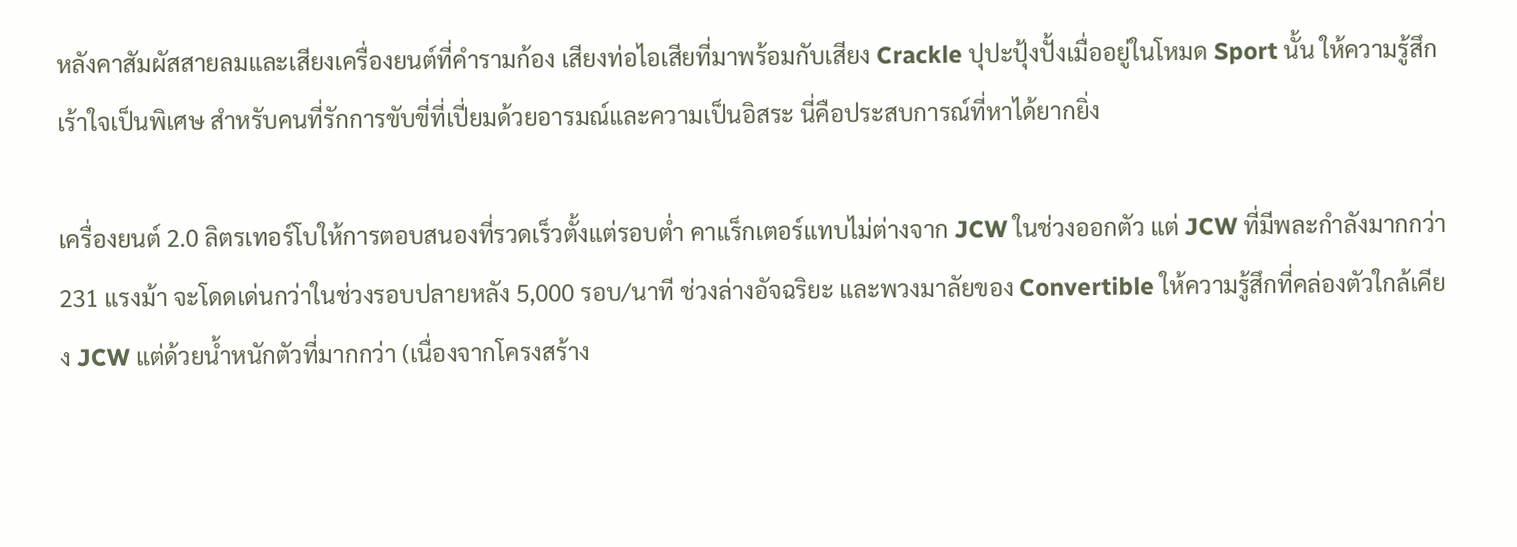หลังคาสัมผัสสายลมและเสียงเครื่องยนต์ที่คำรามก้อง เสียงท่อไอเสียที่มาพร้อมกับเสียง Crackle ปุปะปุ้งปั้งเมื่ออยู่ในโหมด Sport นั้น ให้ความรู้สึกเร้าใจเป็นพิเศษ สำหรับคนที่รักการขับขี่ที่เปี่ยมด้วยอารมณ์และความเป็นอิสระ นี่คือประสบการณ์ที่หาได้ยากยิ่ง

เครื่องยนต์ 2.0 ลิตรเทอร์โบให้การตอบสนองที่รวดเร็วตั้งแต่รอบต่ำ คาแร็กเตอร์แทบไม่ต่างจาก JCW ในช่วงออกตัว แต่ JCW ที่มีพละกำลังมากกว่า 231 แรงม้า จะโดดเด่นกว่าในช่วงรอบปลายหลัง 5,000 รอบ/นาที ช่วงล่างอัจฉริยะ และพวงมาลัยของ Convertible ให้ความรู้สึกที่คล่องตัวใกล้เคียง JCW แต่ด้วยน้ำหนักตัวที่มากกว่า (เนื่องจากโครงสร้าง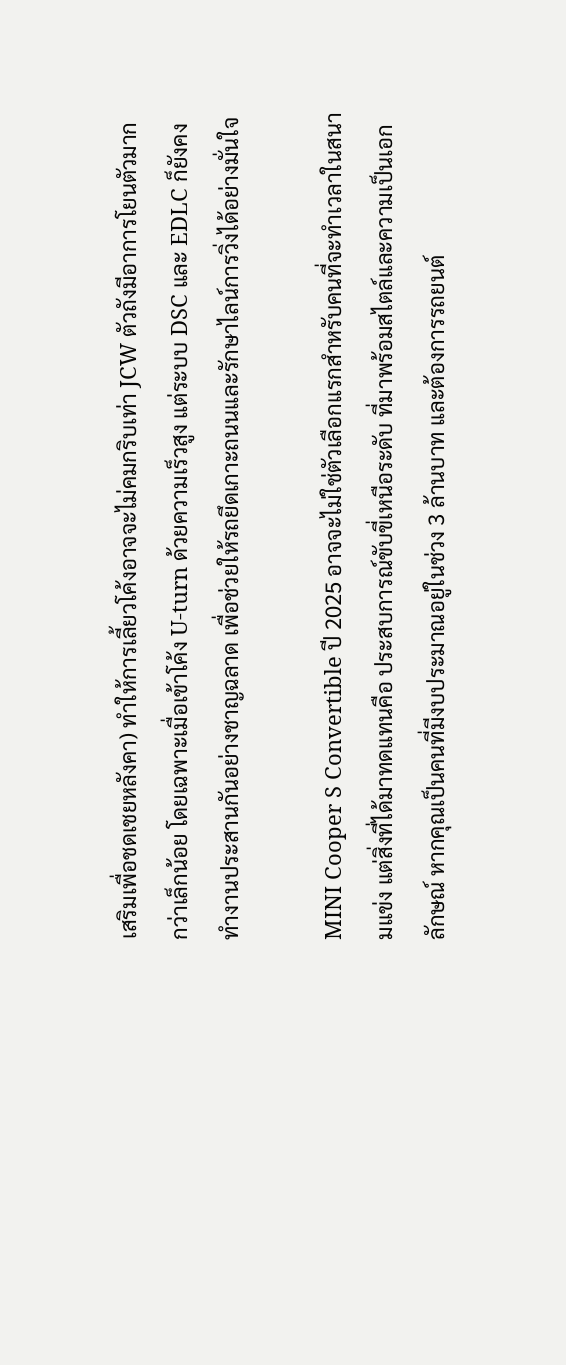เสริมเพื่อชดเชยหลังคา) ทำให้การเลี้ยวโค้งอาจจะไม่คมกริบเท่า JCW ตัวถังมีอาการโยนตัวมากกว่าเล็กน้อย โดยเฉพาะเมื่อเข้าโค้ง U-turn ด้วยความเร็วสูง แต่ระบบ DSC และ EDLC ก็ยังคงทำงานประสานกันอย่างชาญฉลาด เพื่อช่วยให้รถยึดเกาะถนนและรักษาไลน์การวิ่งได้อย่างมั่นใจ

MINI Cooper S Convertible ปี 2025 อาจจะไม่ใช่ตัวเลือกแรกสำหรับคนที่จะทำเวลาในสนามแข่ง แต่สิ่งที่ได้มาทดแทนคือ ประสบการณ์ขับขี่เหนือระดับ ที่มาพร้อมสไตล์และความเป็นเอกลักษณ์ หากคุณเป็นคนที่มีงบประมาณอยู่ในช่วง 3 ล้านบาท และต้องการรถยนต์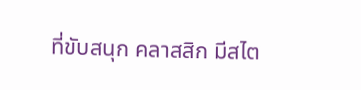ที่ขับสนุก คลาสสิก มีสไต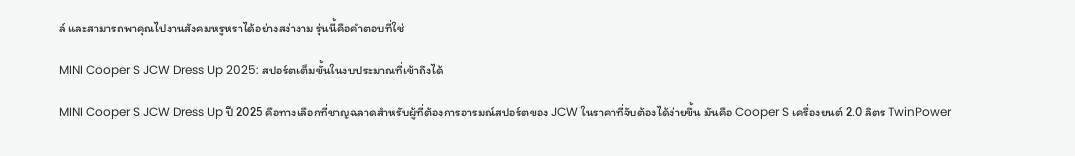ล์ และสามารถพาคุณไปงานสังคมหรูหราได้อย่างสง่างาม รุ่นนี้คือคำตอบที่ใช่

MINI Cooper S JCW Dress Up 2025: สปอร์ตเต็มขั้นในงบประมาณที่เข้าถึงได้

MINI Cooper S JCW Dress Up ปี 2025 คือทางเลือกที่ชาญฉลาดสำหรับผู้ที่ต้องการอารมณ์สปอร์ตของ JCW ในราคาที่จับต้องได้ง่ายขึ้น มันคือ Cooper S เครื่องยนต์ 2.0 ลิตร TwinPower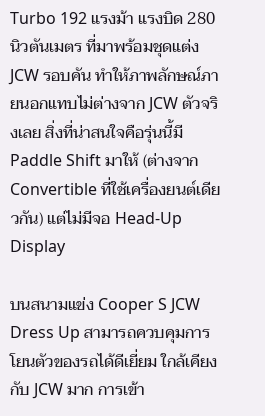Turbo 192 แรงม้า แรงบิด 280 นิวตันเมตร ที่มาพร้อมชุดแต่ง JCW รอบคัน ทำให้ภาพลักษณ์ภายนอกแทบไม่ต่างจาก JCW ตัวจริงเลย สิ่งที่น่าสนใจคือรุ่นนี้มี Paddle Shift มาให้ (ต่างจาก Convertible ที่ใช้เครื่องยนต์เดียวกัน) แต่ไม่มีจอ Head-Up Display

บนสนามแข่ง Cooper S JCW Dress Up สามารถควบคุมการโยนตัวของรถได้ดีเยี่ยม ใกล้เคียงกับ JCW มาก การเข้า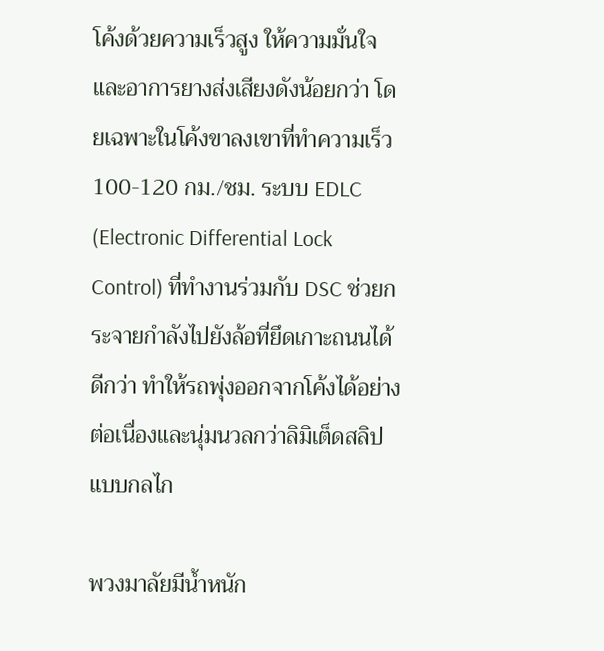โค้งด้วยความเร็วสูง ให้ความมั่นใจและอาการยางส่งเสียงดังน้อยกว่า โดยเฉพาะในโค้งขาลงเขาที่ทำความเร็ว 100-120 กม./ชม. ระบบ EDLC (Electronic Differential Lock Control) ที่ทำงานร่วมกับ DSC ช่วยกระจายกำลังไปยังล้อที่ยึดเกาะถนนได้ดีกว่า ทำให้รถพุ่งออกจากโค้งได้อย่างต่อเนื่องและนุ่มนวลกว่าลิมิเต็ดสลิปแบบกลไก

พวงมาลัยมีน้ำหนัก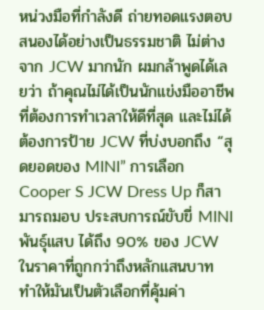หน่วงมือที่กำลังดี ถ่ายทอดแรงตอบสนองได้อย่างเป็นธรรมชาติ ไม่ต่างจาก JCW มากนัก ผมกล้าพูดได้เลยว่า ถ้าคุณไม่ได้เป็นนักแข่งมืออาชีพที่ต้องการทำเวลาให้ดีที่สุด และไม่ได้ต้องการป้าย JCW ที่บ่งบอกถึง “สุดยอดของ MINI” การเลือก Cooper S JCW Dress Up ก็สามารถมอบ ประสบการณ์ขับขี่ MINI พันธุ์แสบ ได้ถึง 90% ของ JCW ในราคาที่ถูกกว่าถึงหลักแสนบาท ทำให้มันเป็นตัวเลือกที่คุ้มค่า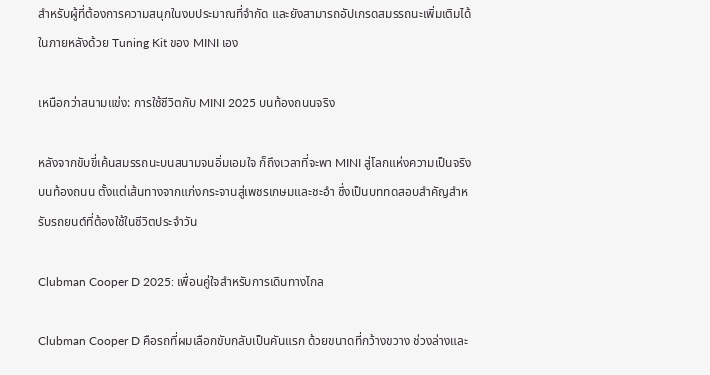สำหรับผู้ที่ต้องการความสนุกในงบประมาณที่จำกัด และยังสามารถอัปเกรดสมรรถนะเพิ่มเติมได้ในภายหลังด้วย Tuning Kit ของ MINI เอง

เหนือกว่าสนามแข่ง: การใช้ชีวิตกับ MINI 2025 บนท้องถนนจริง

หลังจากขับขี่เค้นสมรรถนะบนสนามจนอิ่มเอมใจ ก็ถึงเวลาที่จะพา MINI สู่โลกแห่งความเป็นจริงบนท้องถนน ตั้งแต่เส้นทางจากแก่งกระจานสู่เพชรเกษมและชะอำ ซึ่งเป็นบททดสอบสำคัญสำหรับรถยนต์ที่ต้องใช้ในชีวิตประจำวัน

Clubman Cooper D 2025: เพื่อนคู่ใจสำหรับการเดินทางไกล

Clubman Cooper D คือรถที่ผมเลือกขับกลับเป็นคันแรก ด้วยขนาดที่กว้างขวาง ช่วงล่างและ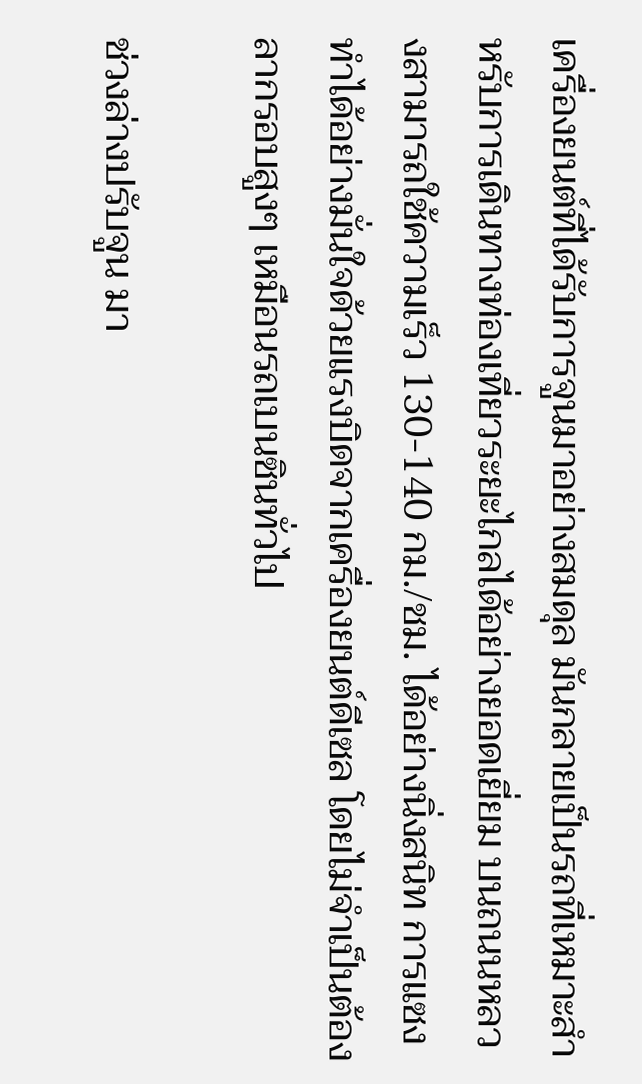เครื่องยนต์ที่ได้รับการจูนมาอย่างสมดุล มันกลายเป็นรถที่เหมาะสำหรับการเดินทางท่องเที่ยวระยะไกลได้อย่างยอดเยี่ยม บนถนนหลวงสามารถใช้ความเร็ว 130-140 กม./ชม. ได้อย่างนิ่งสนิท การแซงทำได้อย่างมั่นใจด้วยแรงบิดจากเครื่องยนต์ดีเซล โดยไม่จำเป็นต้องลากรอบสูงๆ เหมือนรถเบนซินทั่วไป

ช่วงล่างปรับจูน มา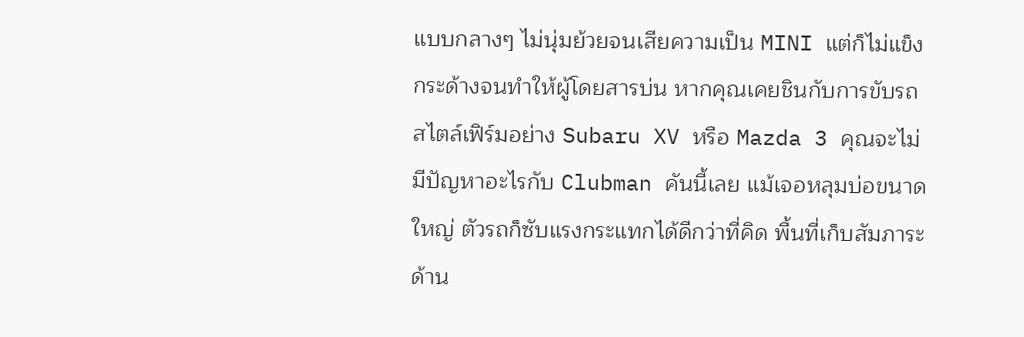แบบกลางๆ ไม่นุ่มย้วยจนเสียความเป็น MINI แต่ก็ไม่แข็งกระด้างจนทำให้ผู้โดยสารบ่น หากคุณเคยชินกับการขับรถสไตล์เฟิร์มอย่าง Subaru XV หรือ Mazda 3 คุณจะไม่มีปัญหาอะไรกับ Clubman คันนี้เลย แม้เจอหลุมบ่อขนาดใหญ่ ตัวรถก็ซับแรงกระแทกได้ดีกว่าที่คิด พื้นที่เก็บสัมภาระด้าน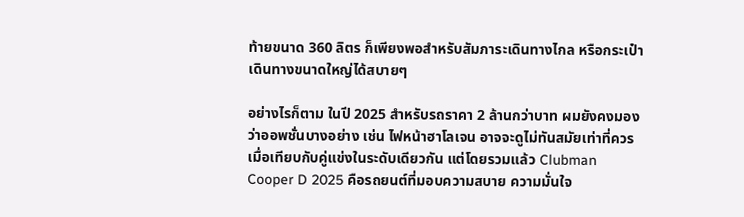ท้ายขนาด 360 ลิตร ก็เพียงพอสำหรับสัมภาระเดินทางไกล หรือกระเป๋าเดินทางขนาดใหญ่ได้สบายๆ

อย่างไรก็ตาม ในปี 2025 สำหรับรถราคา 2 ล้านกว่าบาท ผมยังคงมองว่าออพชั่นบางอย่าง เช่น ไฟหน้าฮาโลเจน อาจจะดูไม่ทันสมัยเท่าที่ควรเมื่อเทียบกับคู่แข่งในระดับเดียวกัน แต่โดยรวมแล้ว Clubman Cooper D 2025 คือรถยนต์ที่มอบความสบาย ความมั่นใจ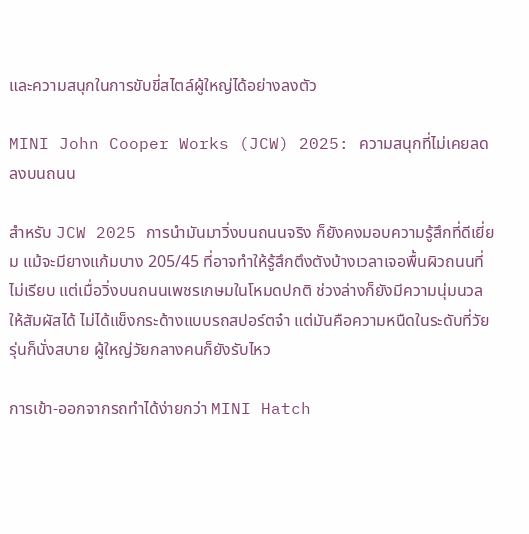และความสนุกในการขับขี่สไตล์ผู้ใหญ่ได้อย่างลงตัว

MINI John Cooper Works (JCW) 2025: ความสนุกที่ไม่เคยลดลงบนถนน

สำหรับ JCW 2025 การนำมันมาวิ่งบนถนนจริง ก็ยังคงมอบความรู้สึกที่ดีเยี่ยม แม้จะมียางแก้มบาง 205/45 ที่อาจทำให้รู้สึกตึงตังบ้างเวลาเจอพื้นผิวถนนที่ไม่เรียบ แต่เมื่อวิ่งบนถนนเพชรเกษมในโหมดปกติ ช่วงล่างก็ยังมีความนุ่มนวลให้สัมผัสได้ ไม่ได้แข็งกระด้างแบบรถสปอร์ตจ๋า แต่มันคือความหนืดในระดับที่วัยรุ่นก็นั่งสบาย ผู้ใหญ่วัยกลางคนก็ยังรับไหว

การเข้า-ออกจากรถทำได้ง่ายกว่า MINI Hatch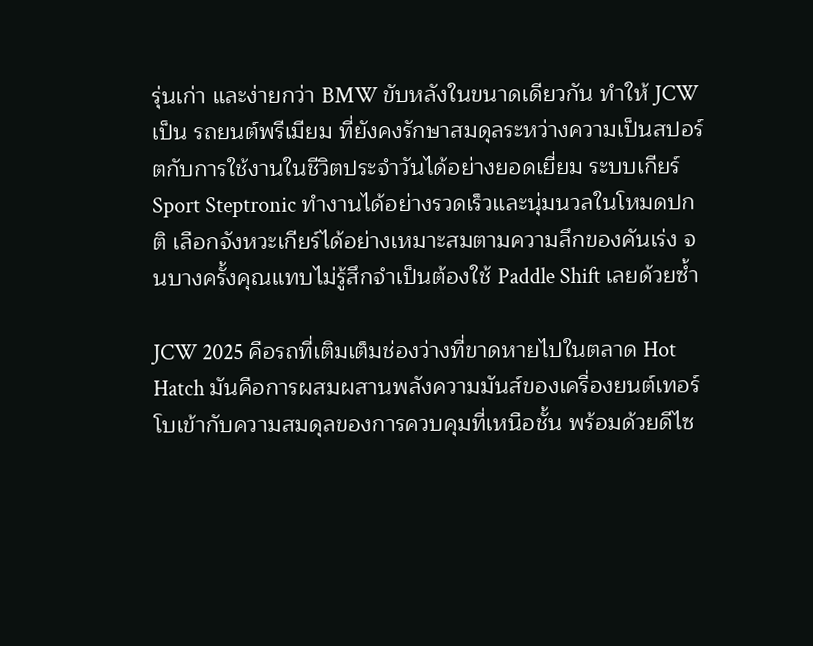รุ่นเก่า และง่ายกว่า BMW ขับหลังในขนาดเดียวกัน ทำให้ JCW เป็น รถยนต์พรีเมียม ที่ยังคงรักษาสมดุลระหว่างความเป็นสปอร์ตกับการใช้งานในชีวิตประจำวันได้อย่างยอดเยี่ยม ระบบเกียร์ Sport Steptronic ทำงานได้อย่างรวดเร็วและนุ่มนวลในโหมดปกติ เลือกจังหวะเกียร์ได้อย่างเหมาะสมตามความลึกของคันเร่ง จนบางครั้งคุณแทบไม่รู้สึกจำเป็นต้องใช้ Paddle Shift เลยด้วยซ้ำ

JCW 2025 คือรถที่เติมเต็มช่องว่างที่ขาดหายไปในตลาด Hot Hatch มันคือการผสมผสานพลังความมันส์ของเครื่องยนต์เทอร์โบเข้ากับความสมดุลของการควบคุมที่เหนือชั้น พร้อมด้วยดีไซ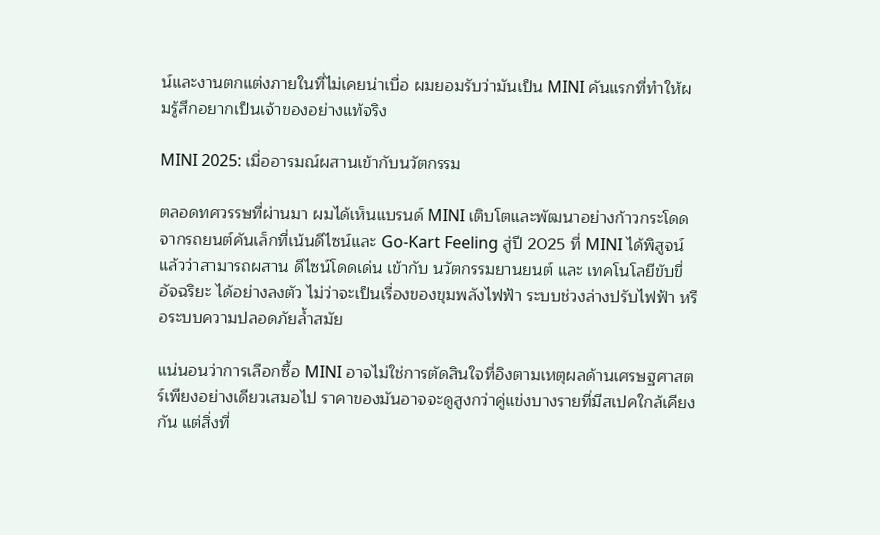น์และงานตกแต่งภายในที่ไม่เคยน่าเบื่อ ผมยอมรับว่ามันเป็น MINI คันแรกที่ทำให้ผมรู้สึกอยากเป็นเจ้าของอย่างแท้จริง

MINI 2025: เมื่ออารมณ์ผสานเข้ากับนวัตกรรม

ตลอดทศวรรษที่ผ่านมา ผมได้เห็นแบรนด์ MINI เติบโตและพัฒนาอย่างก้าวกระโดด จากรถยนต์คันเล็กที่เน้นดีไซน์และ Go-Kart Feeling สู่ปี 2025 ที่ MINI ได้พิสูจน์แล้วว่าสามารถผสาน ดีไซน์โดดเด่น เข้ากับ นวัตกรรมยานยนต์ และ เทคโนโลยีขับขี่อัจฉริยะ ได้อย่างลงตัว ไม่ว่าจะเป็นเรื่องของขุมพลังไฟฟ้า ระบบช่วงล่างปรับไฟฟ้า หรือระบบความปลอดภัยล้ำสมัย

แน่นอนว่าการเลือกซื้อ MINI อาจไม่ใช่การตัดสินใจที่อิงตามเหตุผลด้านเศรษฐศาสตร์เพียงอย่างเดียวเสมอไป ราคาของมันอาจจะดูสูงกว่าคู่แข่งบางรายที่มีสเปคใกล้เคียงกัน แต่สิ่งที่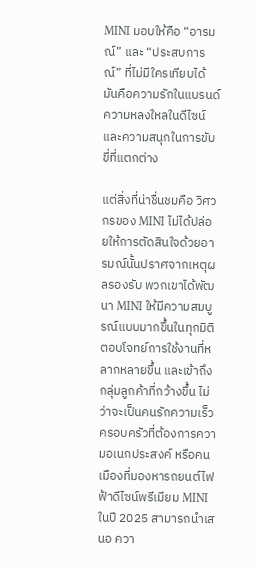MINI มอบให้คือ “อารมณ์” และ “ประสบการณ์” ที่ไม่มีใครเทียบได้ มันคือความรักในแบรนด์ ความหลงใหลในดีไซน์ และความสนุกในการขับขี่ที่แตกต่าง

แต่สิ่งที่น่าชื่นชมคือ วิศวกรของ MINI ไม่ได้ปล่อยให้การตัดสินใจด้วยอารมณ์นั้นปราศจากเหตุผลรองรับ พวกเขาได้พัฒนา MINI ให้มีความสมบูรณ์แบบมากขึ้นในทุกมิติ ตอบโจทย์การใช้งานที่หลากหลายขึ้น และเข้าถึงกลุ่มลูกค้าที่กว้างขึ้น ไม่ว่าจะเป็นคนรักความเร็ว ครอบครัวที่ต้องการความอเนกประสงค์ หรือคนเมืองที่มองหารถยนต์ไฟฟ้าดีไซน์พรีเมียม MINI ในปี 2025 สามารถนำเสนอ ควา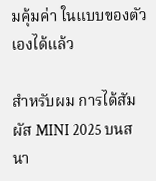มคุ้มค่า ในแบบของตัวเองได้แล้ว

สำหรับผม การได้สัมผัส MINI 2025 บนสนา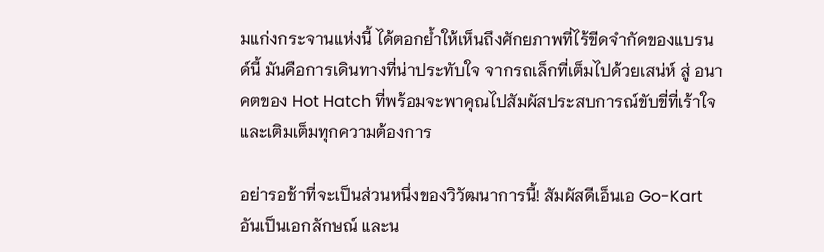มแก่งกระจานแห่งนี้ ได้ตอกย้ำให้เห็นถึงศักยภาพที่ไร้ขีดจำกัดของแบรนด์นี้ มันคือการเดินทางที่น่าประทับใจ จากรถเล็กที่เต็มไปด้วยเสน่ห์ สู่ อนาคตของ Hot Hatch ที่พร้อมจะพาคุณไปสัมผัสประสบการณ์ขับขี่ที่เร้าใจและเติมเต็มทุกความต้องการ

อย่ารอช้าที่จะเป็นส่วนหนึ่งของวิวัฒนาการนี้! สัมผัสดีเอ็นเอ Go-Kart อันเป็นเอกลักษณ์ และน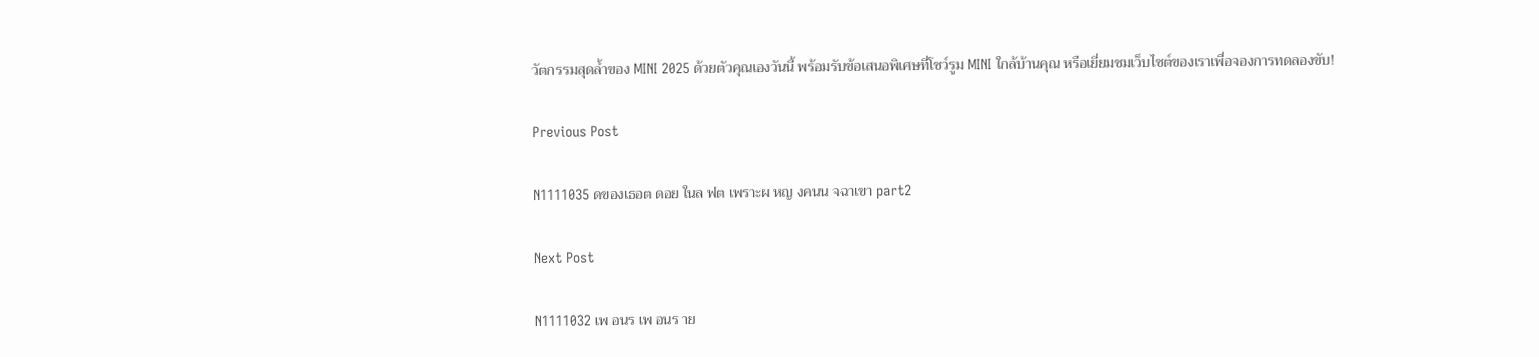วัตกรรมสุดล้ำของ MINI 2025 ด้วยตัวคุณเองวันนี้ พร้อมรับข้อเสนอพิเศษที่โชว์รูม MINI ใกล้บ้านคุณ หรือเยี่ยมชมเว็บไซต์ของเราเพื่อจองการทดลองขับ!

Previous Post

N1111035 ดของเธอต ดอย ในล ฟต เพราะผ หญ งคนน จฉาเขา part2

Next Post

N1111032 เพ อนร เพ อนร าย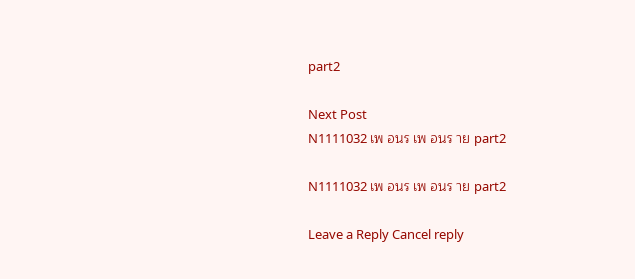part2

Next Post
N1111032 เพ อนร เพ อนร าย part2

N1111032 เพ อนร เพ อนร าย part2

Leave a Reply Cancel reply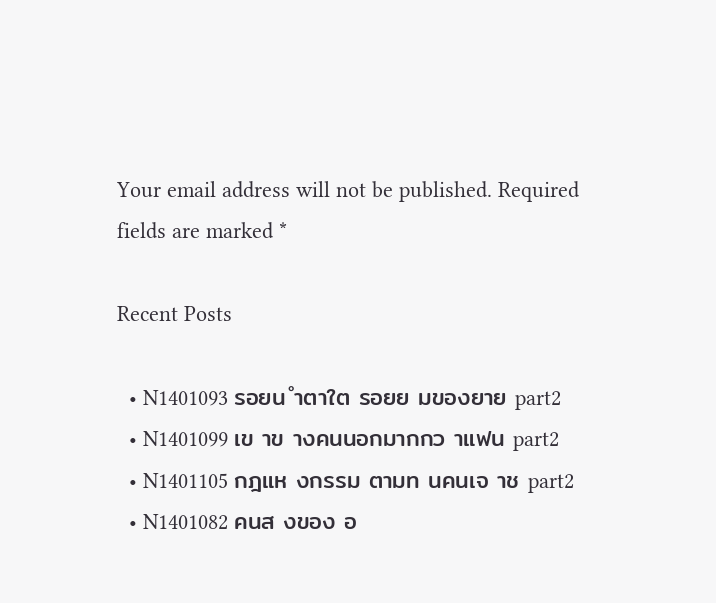Your email address will not be published. Required fields are marked *

Recent Posts

  • N1401093 รอยน ำตาใต รอยย มของยาย part2
  • N1401099 เข าข างคนนอกมากกว าแฟน part2
  • N1401105 กฎแห งกรรม ตามท นคนเจ าช part2
  • N1401082 คนส งของ อ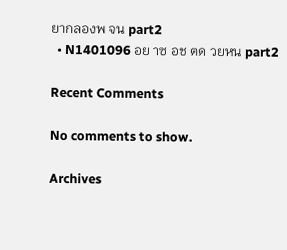ยากลองพ จน part2
  • N1401096 อย าซ อช ตด วยหน part2

Recent Comments

No comments to show.

Archives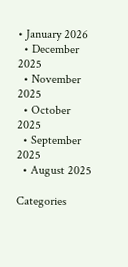• January 2026
  • December 2025
  • November 2025
  • October 2025
  • September 2025
  • August 2025

Categories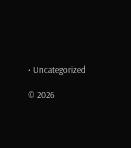• Uncategorized

© 2026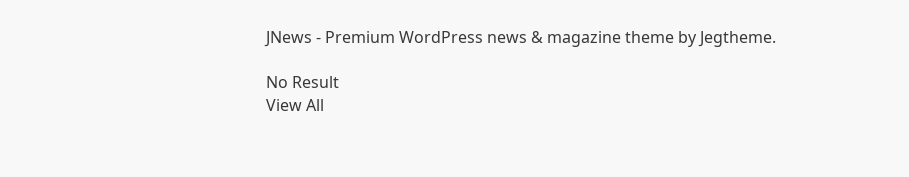JNews - Premium WordPress news & magazine theme by Jegtheme.

No Result
View All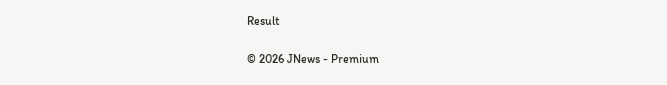Result

© 2026 JNews - Premium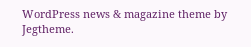WordPress news & magazine theme by Jegtheme.